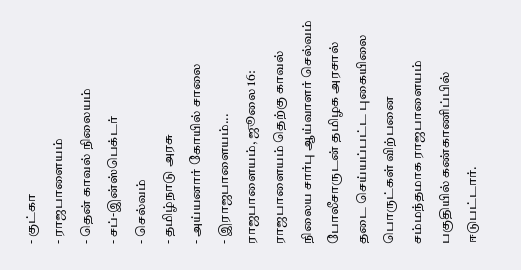- குட்கா
- ராஜபாளையம்
- தென் காவல் நிலையம்
- சப்-இன்ஸ்பெக்டர்
- செல்வம்
- தமிழ்நாடு அரசு
- அய்யனார் கோயில் சாலை
- இராஜபாளையம்...
ராஜபாளையம், ஜூலை 16: ராஜபாளையம் தெற்கு காவல் நிலைய சார்பு ஆய்வாளர் செல்வம் போலீசாருடன் தமிழக அரசால் தடை செய்யப்பட்ட புகையிலை பொருட்கள் விற்பனை சம்மந்தமாக ராஜபாளையம் பகுதியில் கண்காணிப்பில் ஈடுபட்டார்.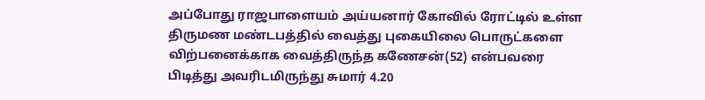அப்போது ராஜபாளையம் அய்யனார் கோவில் ரோட்டில் உள்ள திருமண மண்டபத்தில் வைத்து புகையிலை பொருட்களை விற்பனைக்காக வைத்திருந்த கணேசன்(52) என்பவரை பிடித்து அவரிடமிருந்து சுமார் 4.20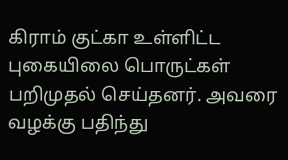கிராம் குட்கா உள்ளிட்ட புகையிலை பொருட்கள் பறிமுதல் செய்தனர். அவரை வழக்கு பதிந்து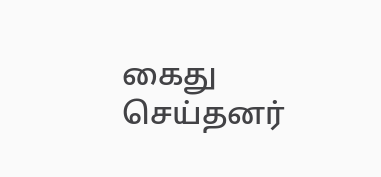கைது செய்தனர்